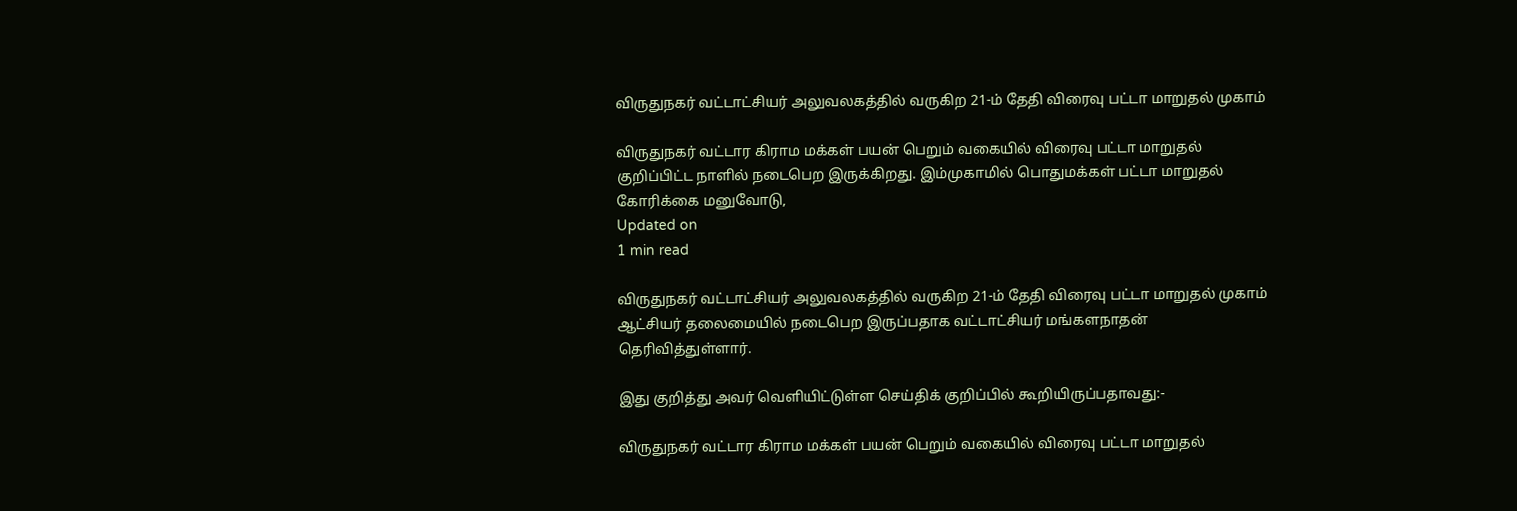விருதுநகர் வட்டாட்சியர் அலுவலகத்தில் வருகிற 21-ம் தேதி விரைவு பட்டா மாறுதல் முகாம்

விருதுநகர் வட்டார கிராம மக்கள் பயன் பெறும் வகையில் விரைவு பட்டா மாறுதல் குறிப்பிட்ட நாளில் நடைபெற இருக்கிறது. இம்முகாமில் பொதுமக்கள் பட்டா மாறுதல் கோரிக்கை மனுவோடு,
Updated on
1 min read

விருதுநகர் வட்டாட்சியர் அலுவலகத்தில் வருகிற 21-ம் தேதி விரைவு பட்டா மாறுதல் முகாம் ஆட்சியர் தலைமையில் நடைபெற இருப்பதாக வட்டாட்சியர் மங்களநாதன் தெரிவித்துள்ளார்.

இது குறித்து அவர் வெளியிட்டுள்ள செய்திக் குறிப்பில் கூறியிருப்பதாவது:-

விருதுநகர் வட்டார கிராம மக்கள் பயன் பெறும் வகையில் விரைவு பட்டா மாறுதல்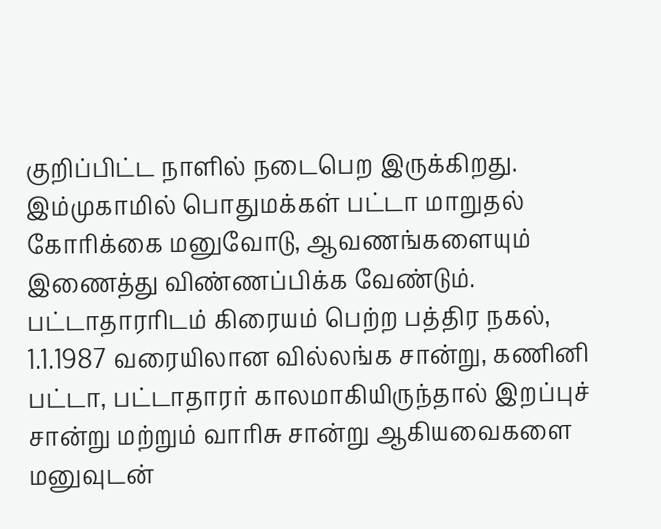குறிப்பிட்ட நாளில் நடைபெற இருக்கிறது. இம்முகாமில் பொதுமக்கள் பட்டா மாறுதல் கோரிக்கை மனுவோடு, ஆவணங்களையும் இணைத்து விண்ணப்பிக்க வேண்டும். பட்டாதாரரிடம் கிரையம் பெற்ற பத்திர நகல், 1.1.1987 வரையிலான வில்லங்க சான்று, கணினி பட்டா, பட்டாதாரர் காலமாகியிருந்தால் இறப்புச் சான்று மற்றும் வாரிசு சான்று ஆகியவைகளை மனுவுடன்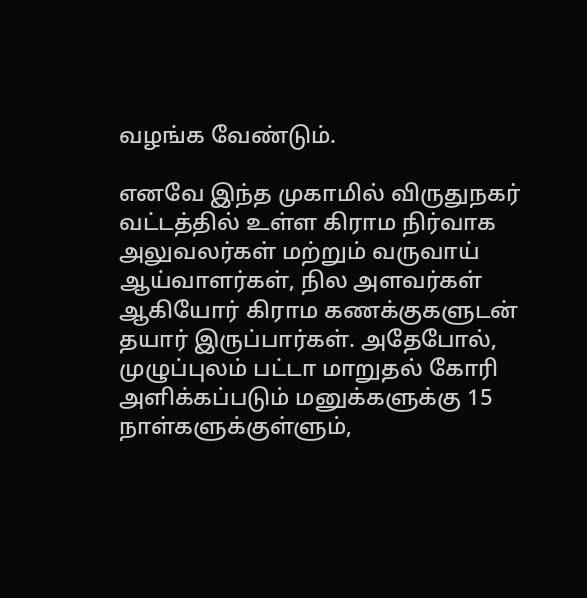வழங்க வேண்டும்.

எனவே இந்த முகாமில் விருதுநகர் வட்டத்தில் உள்ள கிராம நிர்வாக அலுவலர்கள் மற்றும் வருவாய் ஆய்வாளர்கள், நில அளவர்கள் ஆகியோர் கிராம கணக்குகளுடன் தயார் இருப்பார்கள். அதேபோல், முழுப்புலம் பட்டா மாறுதல் கோரி அளிக்கப்படும் மனுக்களுக்கு 15 நாள்களுக்குள்ளும்,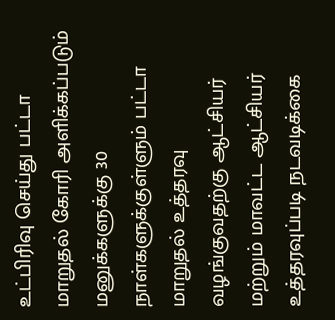உட்பிரிவு செய்து பட்டா மாறுதல் கோரி அளிக்கப்படும் மனுக்களுக்கு 30 நாள்களுக்குள்ளும் பட்டா மாறுதல் உத்தரவு வழங்குவதற்கு ஆட்சியர் மற்றும் மாவட்ட ஆட்சியர் உத்தரவுப்படி நடவடிக்கை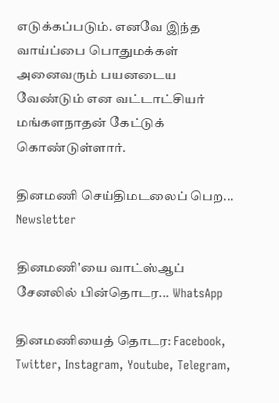எடுக்கப்படும். எனவே இந்த வாய்ப்பை பொதுமக்கள் அனைவரும் பயனடைய வேண்டும் என வட்டாட்சியர் மங்களநாதன் கேட்டுக் கொண்டுள்ளார்.

தினமணி செய்திமடலைப் பெற... Newsletter

தினமணி'யை வாட்ஸ்ஆப் சேனலில் பின்தொடர... WhatsApp

தினமணியைத் தொடர: Facebook, Twitter, Instagram, Youtube, Telegram,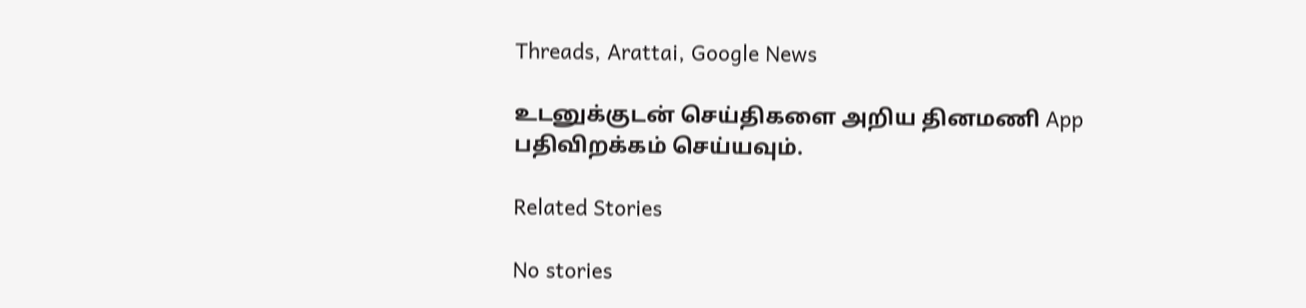Threads, Arattai, Google News

உடனுக்குடன் செய்திகளை அறிய தினமணி App பதிவிறக்கம் செய்யவும்.

Related Stories

No stories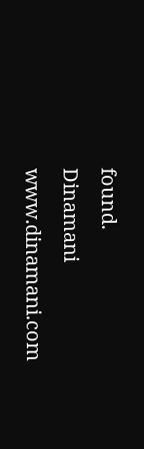found.
Dinamani
www.dinamani.com